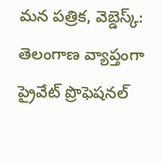మన పత్రిక, వెబ్డెస్క్: తెలంగాణ వ్యాప్తంగా ప్రైవేట్ ప్రొఫెషనల్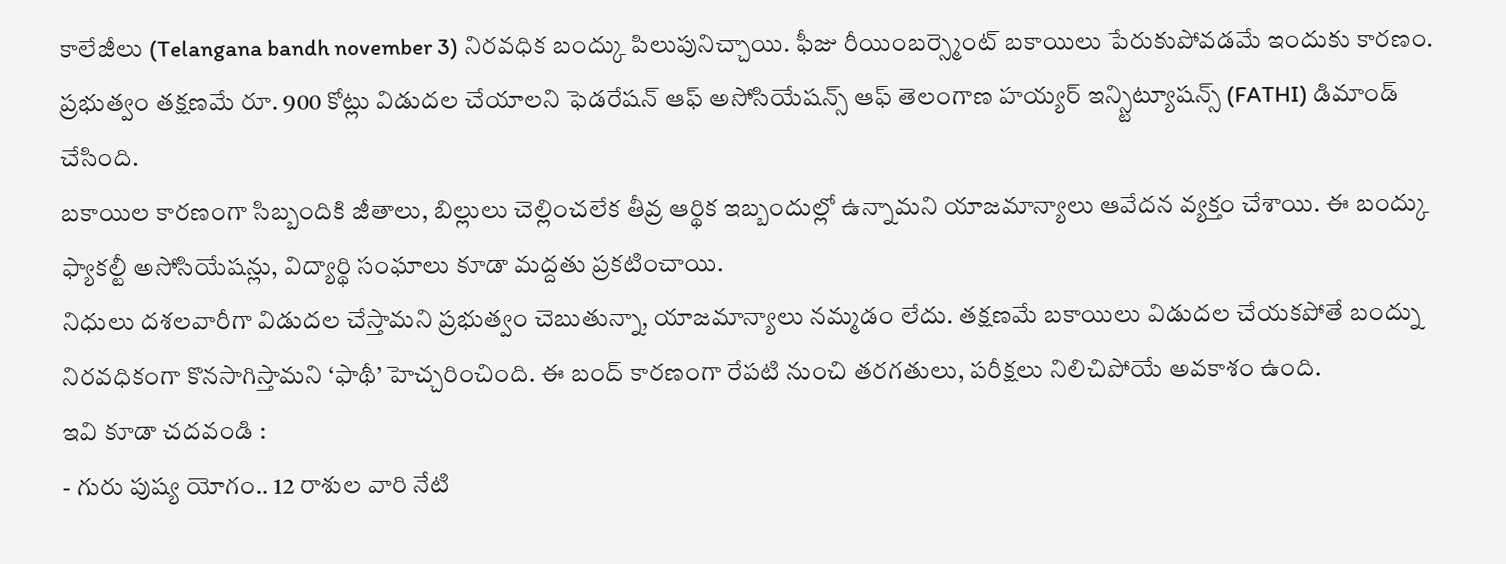కాలేజీలు (Telangana bandh november 3) నిరవధిక బంద్కు పిలుపునిచ్చాయి. ఫీజు రీయింబర్స్మెంట్ బకాయిలు పేరుకుపోవడమే ఇందుకు కారణం. ప్రభుత్వం తక్షణమే రూ. 900 కోట్లు విడుదల చేయాలని ఫెడరేషన్ ఆఫ్ అసోసియేషన్స్ ఆఫ్ తెలంగాణ హయ్యర్ ఇన్స్టిట్యూషన్స్ (FATHI) డిమాండ్ చేసింది.
బకాయిల కారణంగా సిబ్బందికి జీతాలు, బిల్లులు చెల్లించలేక తీవ్ర ఆర్థిక ఇబ్బందుల్లో ఉన్నామని యాజమాన్యాలు ఆవేదన వ్యక్తం చేశాయి. ఈ బంద్కు ఫ్యాకల్టీ అసోసియేషన్లు, విద్యార్థి సంఘాలు కూడా మద్దతు ప్రకటించాయి.
నిధులు దశలవారీగా విడుదల చేస్తామని ప్రభుత్వం చెబుతున్నా, యాజమాన్యాలు నమ్మడం లేదు. తక్షణమే బకాయిలు విడుదల చేయకపోతే బంద్ను నిరవధికంగా కొనసాగిస్తామని ‘ఫాథీ’ హెచ్చరించింది. ఈ బంద్ కారణంగా రేపటి నుంచి తరగతులు, పరీక్షలు నిలిచిపోయే అవకాశం ఉంది.
ఇవి కూడా చదవండి :
- గురు పుష్య యోగం.. 12 రాశుల వారి నేటి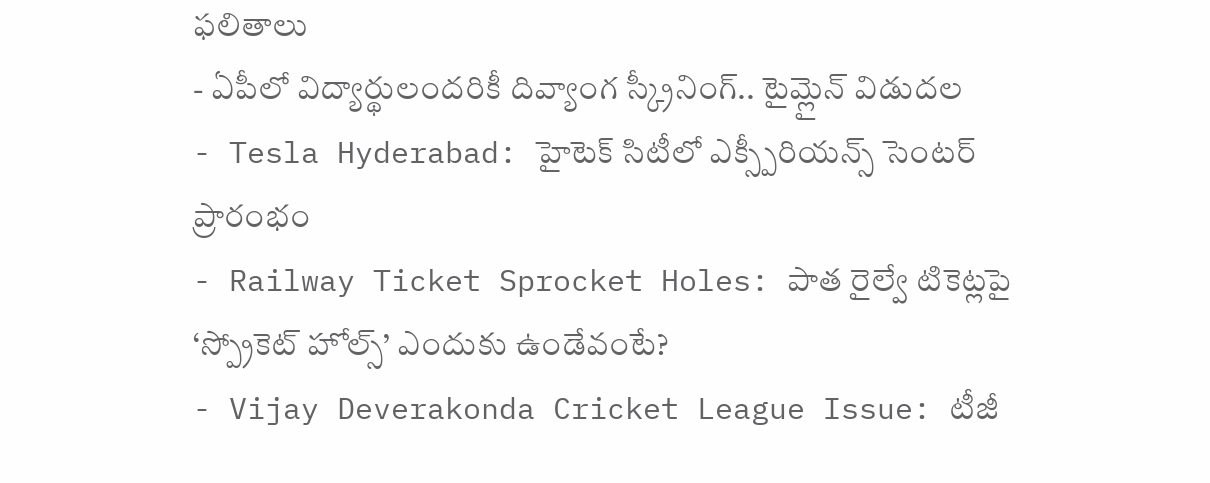ఫలితాలు
- ఏపీలో విద్యార్థులందరికీ దివ్యాంగ స్క్రీనింగ్.. టైమ్లైన్ విడుదల
- Tesla Hyderabad: హైటెక్ సిటీలో ఎక్స్పీరియన్స్ సెంటర్ ప్రారంభం
- Railway Ticket Sprocket Holes: పాత రైల్వే టికెట్లపై ‘స్ప్రోకెట్ హోల్స్’ ఎందుకు ఉండేవంటే?
- Vijay Deverakonda Cricket League Issue: టీజీ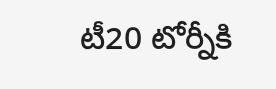టీ20 టోర్నీకి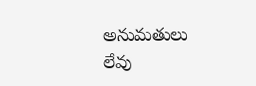అనుమతులు లేవు